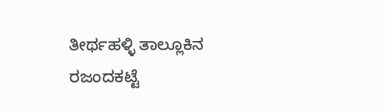ತೀರ್ಥಹಳ್ಳಿ ತಾಲ್ಲೂಕಿನ ರಜಂದಕಟ್ಟೆ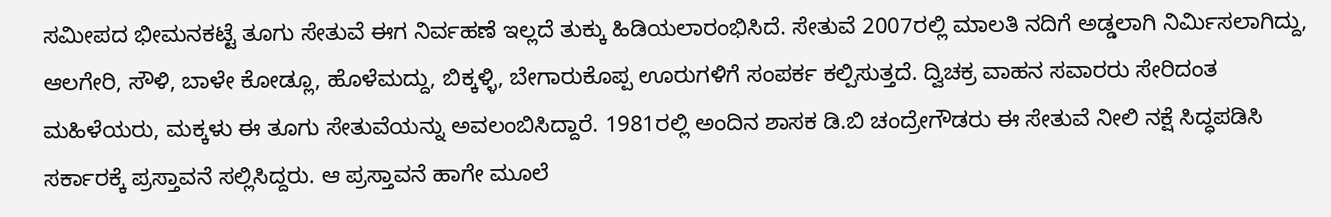ಸಮೀಪದ ಭೀಮನಕಟ್ಟೆ ತೂಗು ಸೇತುವೆ ಈಗ ನಿರ್ವಹಣೆ ಇಲ್ಲದೆ ತುಕ್ಕು ಹಿಡಿಯಲಾರಂಭಿಸಿದೆ. ಸೇತುವೆ 2007ರಲ್ಲಿ ಮಾಲತಿ ನದಿಗೆ ಅಡ್ಡಲಾಗಿ ನಿರ್ಮಿಸಲಾಗಿದ್ದು, ಆಲಗೇರಿ, ಸೌಳಿ, ಬಾಳೇ ಕೋಡ್ಲೂ, ಹೊಳೆಮದ್ದು, ಬಿಕ್ಕಳ್ಳಿ, ಬೇಗಾರುಕೊಪ್ಪ ಊರುಗಳಿಗೆ ಸಂಪರ್ಕ ಕಲ್ಪಿಸುತ್ತದೆ. ದ್ವಿಚಕ್ರ ವಾಹನ ಸವಾರರು ಸೇರಿದಂತ ಮಹಿಳೆಯರು, ಮಕ್ಕಳು ಈ ತೂಗು ಸೇತುವೆಯನ್ನು ಅವಲಂಬಿಸಿದ್ದಾರೆ. 1981ರಲ್ಲಿ ಅಂದಿನ ಶಾಸಕ ಡಿ.ಬಿ ಚಂದ್ರೇಗೌಡರು ಈ ಸೇತುವೆ ನೀಲಿ ನಕ್ಷೆ ಸಿದ್ಧಪಡಿಸಿ ಸರ್ಕಾರಕ್ಕೆ ಪ್ರಸ್ತಾವನೆ ಸಲ್ಲಿಸಿದ್ದರು. ಆ ಪ್ರಸ್ತಾವನೆ ಹಾಗೇ ಮೂಲೆ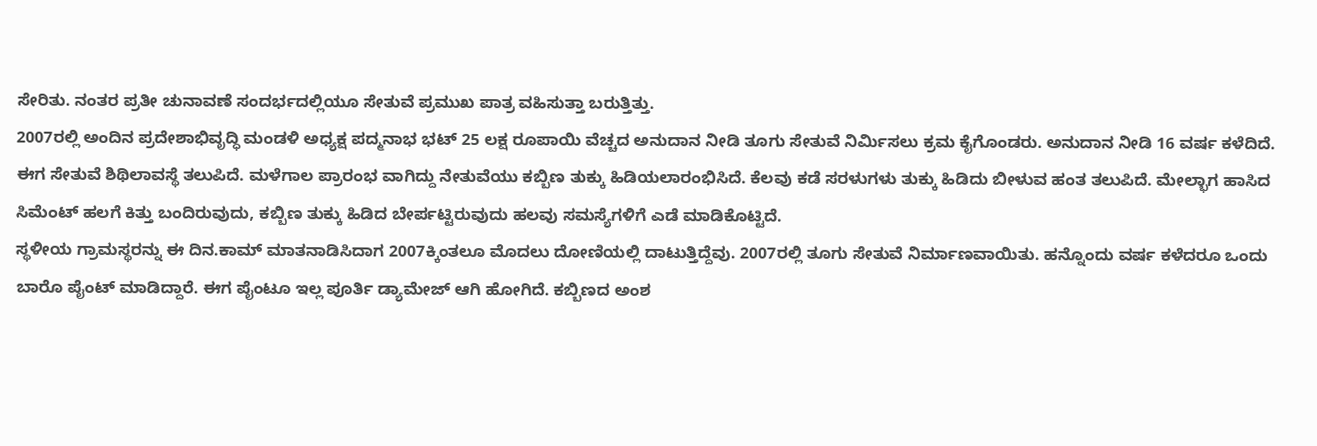ಸೇರಿತು. ನಂತರ ಪ್ರತೀ ಚುನಾವಣೆ ಸಂದರ್ಭದಲ್ಲಿಯೂ ಸೇತುವೆ ಪ್ರಮುಖ ಪಾತ್ರ ವಹಿಸುತ್ತಾ ಬರುತ್ತಿತ್ತು.
2007ರಲ್ಲಿ ಅಂದಿನ ಪ್ರದೇಶಾಭಿವೃದ್ಧಿ ಮಂಡಳಿ ಅಧ್ಯಕ್ಷ ಪದ್ಮನಾಭ ಭಟ್ 25 ಲಕ್ಷ ರೂಪಾಯಿ ವೆಚ್ಚದ ಅನುದಾನ ನೀಡಿ ತೂಗು ಸೇತುವೆ ನಿರ್ಮಿಸಲು ಕ್ರಮ ಕೈಗೊಂಡರು. ಅನುದಾನ ನೀಡಿ 16 ವರ್ಷ ಕಳೆದಿದೆ. ಈಗ ಸೇತುವೆ ಶಿಥಿಲಾವಸ್ಥೆ ತಲುಪಿದೆ. ಮಳೆಗಾಲ ಪ್ರಾರಂಭ ವಾಗಿದ್ದು ನೇತುವೆಯು ಕಬ್ಬಿಣ ತುಕ್ಕು ಹಿಡಿಯಲಾರಂಭಿಸಿದೆ. ಕೆಲವು ಕಡೆ ಸರಳುಗಳು ತುಕ್ಕು ಹಿಡಿದು ಬೀಳುವ ಹಂತ ತಲುಪಿದೆ. ಮೇಲ್ಭಾಗ ಹಾಸಿದ ಸಿಮೆಂಟ್ ಹಲಗೆ ಕಿತ್ತು ಬಂದಿರುವುದು, ಕಬ್ಬಿಣ ತುಕ್ಕು ಹಿಡಿದ ಬೇರ್ಪಟ್ಟಿರುವುದು ಹಲವು ಸಮಸ್ಯೆಗಳಿಗೆ ಎಡೆ ಮಾಡಿಕೊಟ್ಟಿದೆ.
ಸ್ಥಳೀಯ ಗ್ರಾಮಸ್ಥರನ್ನು ಈ ದಿನ.ಕಾಮ್ ಮಾತನಾಡಿಸಿದಾಗ 2007ಕ್ಕಿಂತಲೂ ಮೊದಲು ದೋಣಿಯಲ್ಲಿ ದಾಟುತ್ತಿದ್ದೆವು. 2007ರಲ್ಲಿ ತೂಗು ಸೇತುವೆ ನಿರ್ಮಾಣವಾಯಿತು. ಹನ್ನೊಂದು ವರ್ಷ ಕಳೆದರೂ ಒಂದು ಬಾರೊ ಪೈಂಟ್ ಮಾಡಿದ್ದಾರೆ. ಈಗ ಪೈಂಟೂ ಇಲ್ಲ ಪೂರ್ತಿ ಡ್ಯಾಮೇಜ್ ಆಗಿ ಹೋಗಿದೆ. ಕಬ್ಬಿಣದ ಅಂಶ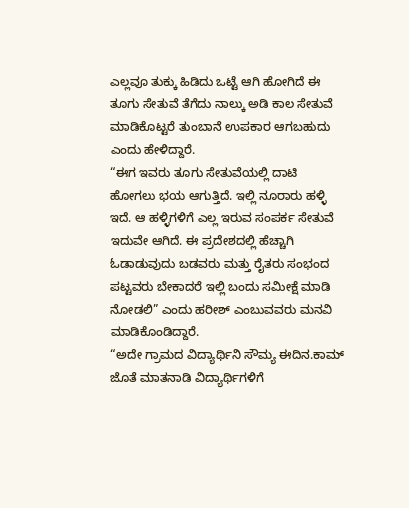ಎಲ್ಲವೂ ತುಕ್ಕು ಹಿಡಿದು ಒಟ್ಟೆ ಆಗಿ ಹೋಗಿದೆ ಈ ತೂಗು ಸೇತುವೆ ತೆಗೆದು ನಾಲ್ಕು ಅಡಿ ಕಾಲ ಸೇತುವೆ ಮಾಡಿಕೊಟ್ಟರೆ ತುಂಬಾನೆ ಉಪಕಾರ ಆಗಬಹುದು ಎಂದು ಹೇಳಿದ್ದಾರೆ.
“ಈಗ ಇವರು ತೂಗು ಸೇತುವೆಯಲ್ಲಿ ದಾಟಿ ಹೋಗಲು ಭಯ ಆಗುತ್ತಿದೆ. ಇಲ್ಲಿ ನೂರಾರು ಹಳ್ಳಿ ಇದೆ. ಆ ಹಳ್ಳಿಗಳಿಗೆ ಎಲ್ಲ ಇರುವ ಸಂಪರ್ಕ ಸೇತುವೆ ಇದುವೇ ಆಗಿದೆ. ಈ ಪ್ರದೇಶದಲ್ಲಿ ಹೆಚ್ಚಾಗಿ ಓಡಾಡುವುದು ಬಡವರು ಮತ್ತು ರೈತರು ಸಂಭಂದ ಪಟ್ಟವರು ಬೇಕಾದರೆ ಇಲ್ಲಿ ಬಂದು ಸಮೀಕ್ಷೆ ಮಾಡಿ ನೋಡಲಿ” ಎಂದು ಹರೀಶ್ ಎಂಬುವವರು ಮನವಿ ಮಾಡಿಕೊಂಡಿದ್ದಾರೆ.
“ಅದೇ ಗ್ರಾಮದ ವಿದ್ಯಾರ್ಥಿನಿ ಸೌಮ್ಯ ಈದಿನ.ಕಾಮ್ ಜೊತೆ ಮಾತನಾಡಿ ವಿದ್ಯಾರ್ಥಿಗಳಿಗೆ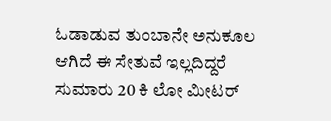ಓಡಾಡುವ ತುಂಬಾನೇ ಅನುಕೂಲ ಆಗಿದೆ ಈ ಸೇತುವೆ ಇಲ್ಲದಿದ್ದರೆ ಸುಮಾರು 20 ಕಿ ಲೋ ಮೀಟರ್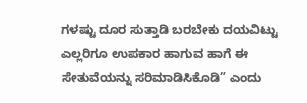ಗಳಷ್ಟು ದೂರ ಸುತ್ತಾಡಿ ಬರಬೇಕು ದಯವಿಟ್ಟು ಎಲ್ಲರಿಗೂ ಉಪಕಾರ ಹಾಗುವ ಹಾಗೆ ಈ ಸೇತುವೆಯನ್ನು ಸರಿಮಾಡಿಸಿಕೊಡಿ” ಎಂದು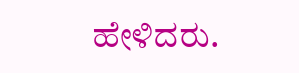ಹೇಳಿದರು.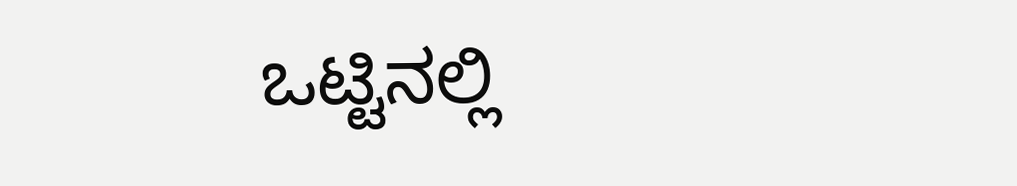ಒಟ್ಟಿನಲ್ಲಿ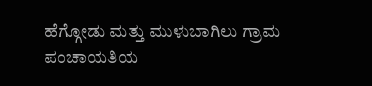ಹೆಗ್ಗೋಡು ಮತ್ತು ಮುಳುಬಾಗಿಲು ಗ್ರಾಮ ಪಂಚಾಯತಿಯ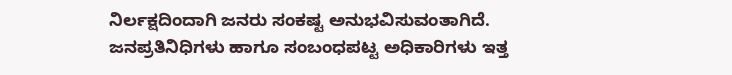ನಿರ್ಲಕ್ಷದಿಂದಾಗಿ ಜನರು ಸಂಕಷ್ಟ ಅನುಭವಿಸುವಂತಾಗಿದೆ. ಜನಪ್ರತಿನಿಧಿಗಳು ಹಾಗೂ ಸಂಬಂಧಪಟ್ಟ ಅಧಿಕಾರಿಗಳು ಇತ್ತ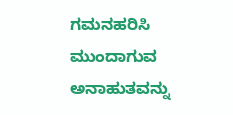ಗಮನಹರಿಸಿ ಮುಂದಾಗುವ ಅನಾಹುತವನ್ನು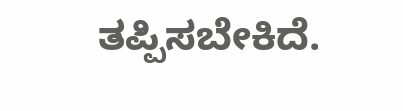ತಪ್ಪಿಸಬೇಕಿದೆ.